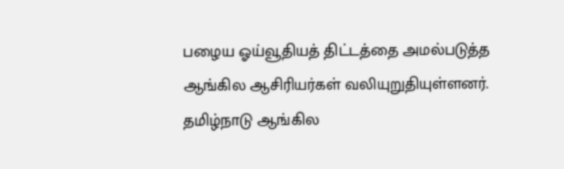பழைய ஓய்வூதியத் திட்டத்தை அமல்படுத்த ஆங்கில ஆசிரியர்கள் வலியுறுதியுள்ளனர்.
தமிழ்நாடு ஆங்கில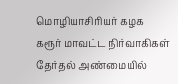மொழியாசிரியர் கழக கரூர் மாவட்ட நிர்வாகிகள் தேர்தல் அண்மையில்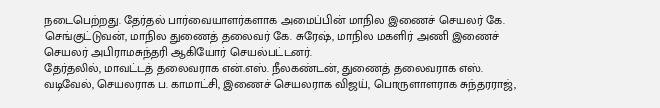நடைபெற்றது. தேர்தல் பார்வையாளர்களாக அமைப்பின் மாநில இணைச் செயலர் கே. செங்குட்டுவன், மாநில துணைத் தலைவர் கே. சுரேஷ், மாநில மகளிர் அணி இணைச் செயலர் அபிராமசுந்தரி ஆகியோர் செயல்பட்டனர்.
தேர்தலில், மாவட்டத் தலைவராக என்.எஸ். நீலகண்டன், துணைத் தலைவராக எஸ். வடிவேல், செயலராக ப. காமாட்சி, இணைச் செயலராக விஜய், பொருளாளராக சுந்தரராஜ்,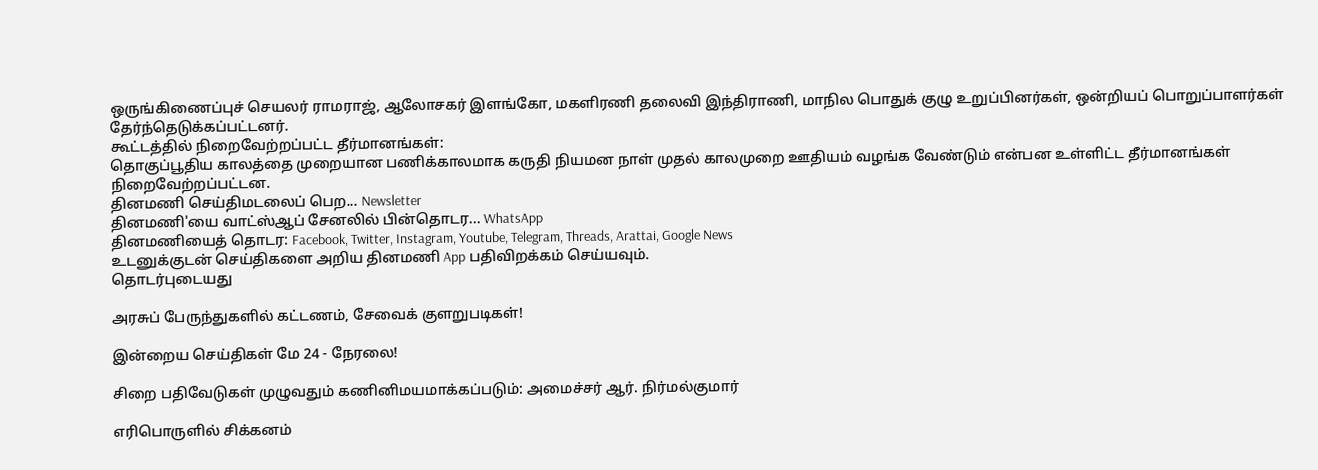ஒருங்கிணைப்புச் செயலர் ராமராஜ், ஆலோசகர் இளங்கோ, மகளிரணி தலைவி இந்திராணி, மாநில பொதுக் குழு உறுப்பினர்கள், ஒன்றியப் பொறுப்பாளர்கள் தேர்ந்தெடுக்கப்பட்டனர்.
கூட்டத்தில் நிறைவேற்றப்பட்ட தீர்மானங்கள்:
தொகுப்பூதிய காலத்தை முறையான பணிக்காலமாக கருதி நியமன நாள் முதல் காலமுறை ஊதியம் வழங்க வேண்டும் என்பன உள்ளிட்ட தீர்மானங்கள் நிறைவேற்றப்பட்டன.
தினமணி செய்திமடலைப் பெற... Newsletter
தினமணி'யை வாட்ஸ்ஆப் சேனலில் பின்தொடர... WhatsApp
தினமணியைத் தொடர: Facebook, Twitter, Instagram, Youtube, Telegram, Threads, Arattai, Google News
உடனுக்குடன் செய்திகளை அறிய தினமணி App பதிவிறக்கம் செய்யவும்.
தொடர்புடையது

அரசுப் பேருந்துகளில் கட்டணம், சேவைக் குளறுபடிகள்!

இன்றைய செய்திகள் மே 24 - நேரலை!

சிறை பதிவேடுகள் முழுவதும் கணினிமயமாக்கப்படும்: அமைச்சர் ஆர். நிர்மல்குமார்

எரிபொருளில் சிக்கனம்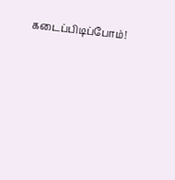கடைப்பிடிப்போம்!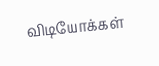விடியோக்கள்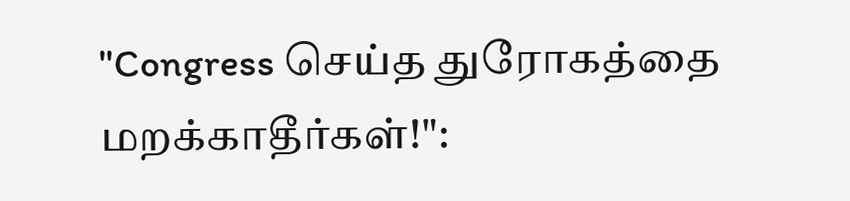"Congress செய்த துரோகத்தை மறக்காதீர்கள்!":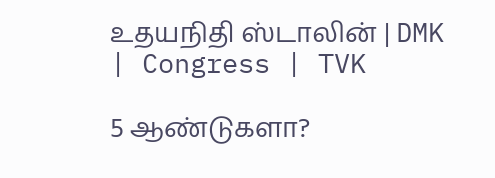உதயநிதி ஸ்டாலின் | DMK | Congress | TVK

5 ஆண்டுகளா?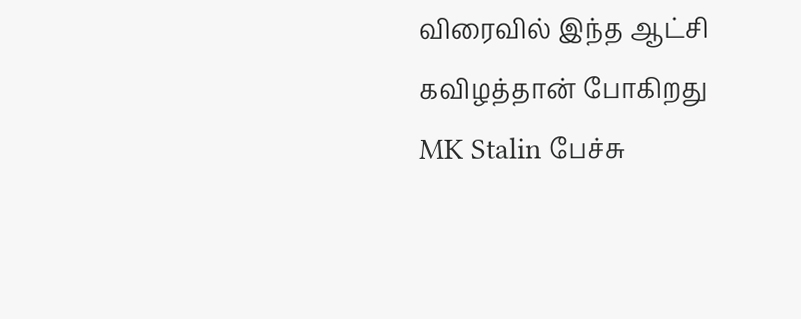விரைவில் இந்த ஆட்சி கவிழத்தான் போகிறது MK Stalin பேச்சு